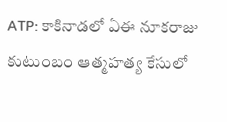ATP: కాకినాడలో ఏఈ నూకరాజు కుటుంబం ఆత్మహత్య కేసులో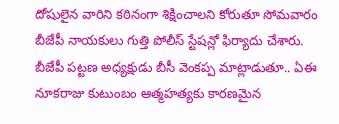దోషులైన వారిని కఠినంగా శిక్షించాలని కోరుతూ సోమవారం బీజేపీ నాయకులు గుత్తి పోలీస్ స్టేషన్లో ఫిర్యాదు చేశారు. బీజేపీ పట్టణ అధ్యక్షుడు బీసీ వెంకప్ప మాట్లాడుతూ.. ఏఈ నూకరాజు కుటుంబం ఆత్మహత్యకు కారణమైన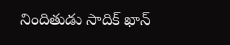నిందితుడు సాదిక్ ఖాన్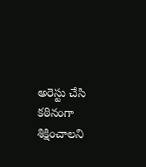అరెస్టు చేసి కఠినంగా శిక్షించాలని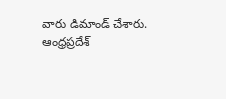వారు డిమాండ్ చేశారు.
ఆంధ్రప్రదేశ్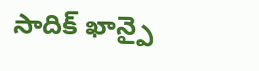సాదిక్ ఖాన్పై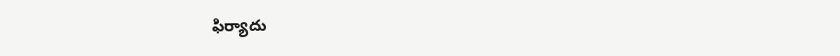ఫిర్యాదు